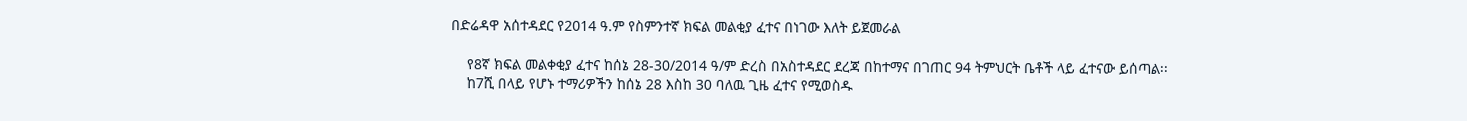በድሬዳዋ አሰተዳደር የ2014 ዓ.ም የስምንተኛ ክፍል መልቂያ ፈተና በነገው እለት ይጀመራል

    የ8ኛ ክፍል መልቀቂያ ፈተና ከሰኔ 28-30/2014 ዓ/ም ድረስ በአስተዳደር ደረጃ በከተማና በገጠር 94 ትምህርት ቤቶች ላይ ፈተናው ይሰጣል፡፡
    ከ7ሺ በላይ የሆኑ ተማሪዎችን ከሰኔ 28 እስከ 30 ባለዉ ጊዜ ፈተና የሚወስዱ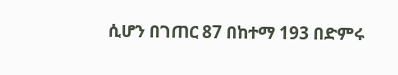ሲሆን በገጠር 87 በከተማ 193 በድምሩ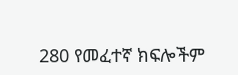280 የመፈተኛ ክፍሎችም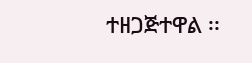ተዘጋጅተዋል ፡፡